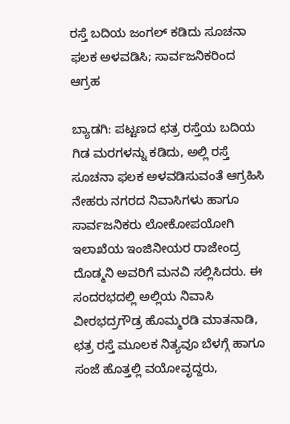ರಸ್ತೆ ಬದಿಯ ಜಂಗಲ್ ಕಡಿದು ಸೂಚನಾ ಫಲಕ ಅಳವಡಿಸಿ; ಸಾರ್ವಜನಿಕರಿಂದ ಆಗ್ರಹ

ಬ್ಯಾಡಗಿ: ಪಟ್ಟಣದ ಛತ್ರ ರಸ್ತೆಯ ಬದಿಯ ಗಿಡ ಮರಗಳನ್ನು ಕಡಿದು, ಅಲ್ಲಿ ರಸ್ತೆ ಸೂಚನಾ ಫಲಕ ಅಳವಡಿಸುವಂತೆ ಆಗ್ರಹಿಸಿ ನೇಹರು ನಗರದ ನಿವಾಸಿಗಳು ಹಾಗೂ ಸಾರ್ವಜನಿಕರು ಲೋಕೋಪಯೋಗಿ ಇಲಾಖೆಯ ಇಂಜಿನೀಯರ ರಾಜೇಂದ್ರ ದೊಡ್ಮನಿ ಅವರಿಗೆ ಮನವಿ ಸಲ್ಲಿಸಿದರು. ಈ ಸಂದರಭದಲ್ಲಿ ಅಲ್ಲಿಯ ನಿವಾಸಿ ವೀರಭದ್ರಗೌಡ್ರ ಹೊಮ್ಮರಡಿ ಮಾತನಾಡಿ, ಛತ್ರ ರಸ್ತೆ ಮೂಲಕ ನಿತ್ಯವೂ ಬೆಳಗ್ಗೆ ಹಾಗೂ ಸಂಜೆ ಹೊತ್ತಲ್ಲಿ ವಯೋವೃದ್ದರು,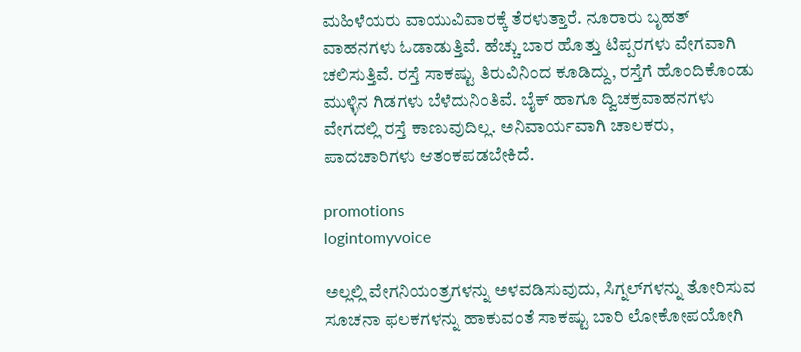ಮಹಿಳೆಯರು ವಾಯುವಿವಾರಕ್ಕೆ ತೆರಳುತ್ತಾರೆ. ನೂರಾರು ಬೃಹತ್ ವಾಹನಗಳು ಓಡಾಡುತ್ತಿವೆ. ಹೆಚ್ಚು ಬಾರ ಹೊತ್ತು ಟಿಪ್ಪರಗಳು ವೇಗವಾಗಿ ಚಲಿಸುತ್ತಿವೆ. ರಸ್ತೆ ಸಾಕಷ್ಟು ತಿರುವಿನಿಂದ ಕೂಡಿದ್ದು, ರಸ್ತೆಗೆ ಹೊಂದಿಕೊಂಡು ಮುಳ್ಳಿನ ಗಿಡಗಳು ಬೆಳೆದುನಿಂತಿವೆ. ಬೈಕ್ ಹಾಗೂ ದ್ವಿಚಕ್ರವಾಹನಗಳು ವೇಗದಲ್ಲಿ ರಸ್ತೆ ಕಾಣುವುದಿಲ್ಲ. ಅನಿವಾರ್ಯವಾಗಿ ಚಾಲಕರು, ಪಾದಚಾರಿಗಳು ಆತಂಕಪಡಬೇಕಿದೆ.

promotions
logintomyvoice

ಅಲ್ಲಲ್ಲಿ ವೇಗನಿಯಂತ್ರಗಳನ್ನು ಅಳವಡಿಸುವುದು, ಸಿಗ್ನಲ್‍ಗಳನ್ನು ತೋರಿಸುವ ಸೂಚನಾ ಫಲಕಗಳನ್ನು ಹಾಕುವಂತೆ ಸಾಕಷ್ಟು ಬಾರಿ ಲೋಕೋಪಯೋಗಿ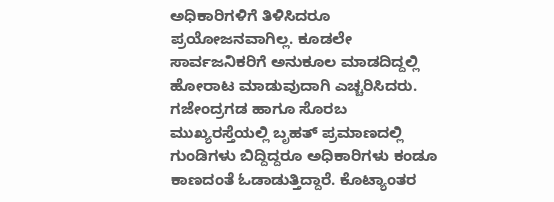ಅಧಿಕಾರಿಗಳಿಗೆ ತಿಳಿಸಿದರೂ ಪ್ರಯೋಜನವಾಗಿಲ್ಲ. ಕೂಡಲೇ ಸಾರ್ವಜನಿಕರಿಗೆ ಅನುಕೂಲ ಮಾಡದಿದ್ದಲ್ಲಿ ಹೋರಾಟ ಮಾಡುವುದಾಗಿ ಎಚ್ಚರಿಸಿದರು. ಗಜೇಂದ್ರಗಡ ಹಾಗೂ ಸೊರಬ ಮುಖ್ಯರಸ್ತೆಯಲ್ಲಿ ಬೃಹತ್ ಪ್ರಮಾಣದಲ್ಲಿ ಗುಂಡಿಗಳು ಬಿದ್ದಿದ್ದರೂ ಅಧಿಕಾರಿಗಳು ಕಂಡೂ ಕಾಣದಂತೆ ಓಡಾಡುತ್ತಿದ್ದಾರೆ. ಕೊಟ್ಯಾಂತರ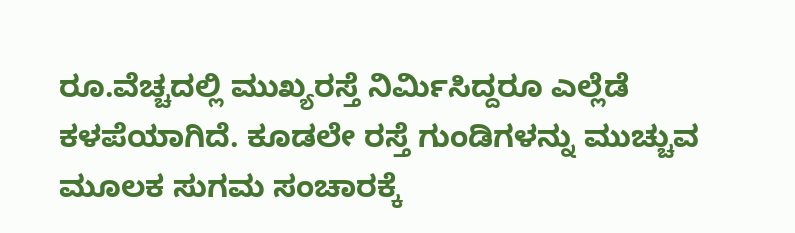ರೂ.ವೆಚ್ಚದಲ್ಲಿ ಮುಖ್ಯರಸ್ತೆ ನಿರ್ಮಿಸಿದ್ದರೂ ಎಲ್ಲೆಡೆ ಕಳಪೆಯಾಗಿದೆ. ಕೂಡಲೇ ರಸ್ತೆ ಗುಂಡಿಗಳನ್ನು ಮುಚ್ಚುವ ಮೂಲಕ ಸುಗಮ ಸಂಚಾರಕ್ಕೆ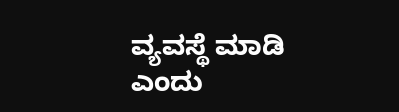ವ್ಯವಸ್ಥೆ ಮಾಡಿ ಎಂದು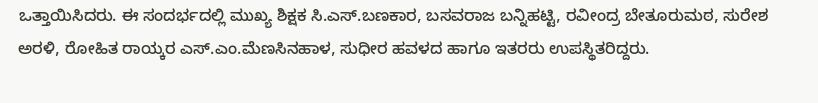ಒತ್ತಾಯಿಸಿದರು. ಈ ಸಂದರ್ಭದಲ್ಲಿ ಮುಖ್ಯ ಶಿಕ್ಷಕ ಸಿ.ಎಸ್.ಬಣಕಾರ, ಬಸವರಾಜ ಬನ್ನಿಹಟ್ಟಿ, ರವೀಂದ್ರ ಬೇತೂರುಮಠ, ಸುರೇಶ ಅರಳಿ, ರೋಹಿತ ರಾಯ್ಕರ ಎಸ್.ಎಂ.ಮೆಣಸಿನಹಾಳ, ಸುಧೀರ ಹವಳದ ಹಾಗೂ ಇತರರು ಉಪಸ್ಥಿತರಿದ್ದರು.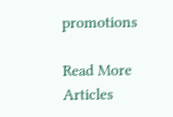promotions

Read More Articles